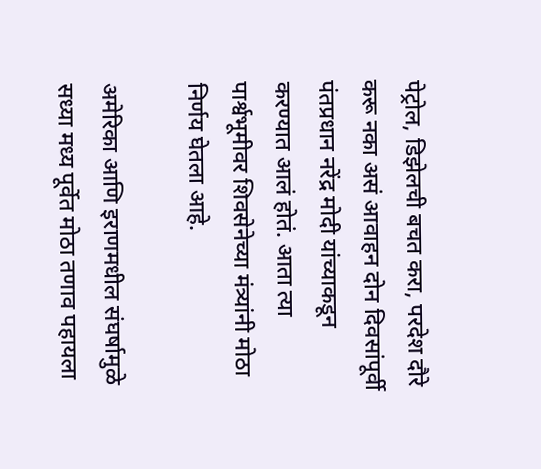पेट्रोल, डिझेलची बचत करा, परदेश दौरे करू नका असं आवाहन दोन दिवसांपूर्वी पंतप्रधान नरेंद्र मोदी यांच्याकडून करण्यात आलं होतं. आता त्या पार्श्वभूमीवर शिवसेनेच्या मंत्र्यांनी मोठा निर्णय घेतला आहे.

अमेरिका आणि इराणमधील संघर्षामुळे सध्या मध्य पूर्वेत मोठा तणाव पहायला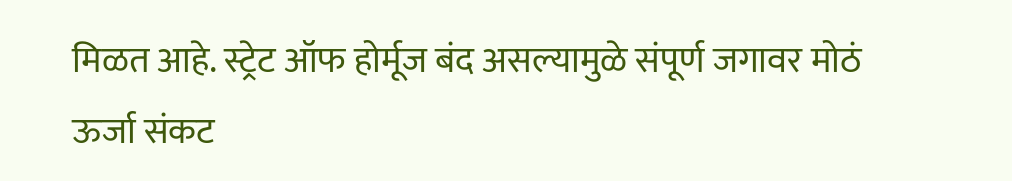मिळत आहे. स्ट्रेट ऑफ होर्मूज बंद असल्यामुळे संपूर्ण जगावर मोठं ऊर्जा संकट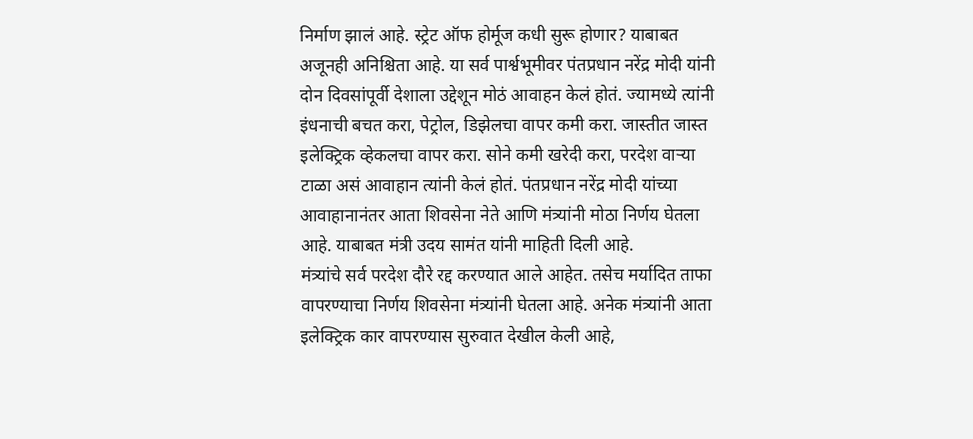निर्माण झालं आहे. स्ट्रेट ऑफ होर्मूज कधी सुरू होणार? याबाबत अजूनही अनिश्चिता आहे. या सर्व पार्श्वभूमीवर पंतप्रधान नरेंद्र मोदी यांनी दोन दिवसांपूर्वी देशाला उद्देशून मोठं आवाहन केलं होतं. ज्यामध्ये त्यांनी इंधनाची बचत करा, पेट्रोल, डिझेलचा वापर कमी करा. जास्तीत जास्त इलेक्ट्रिक व्हेकलचा वापर करा. सोने कमी खरेदी करा, परदेश वाऱ्या टाळा असं आवाहान त्यांनी केलं होतं. पंतप्रधान नरेंद्र मोदी यांच्या आवाहानानंतर आता शिवसेना नेते आणि मंत्र्यांनी मोठा निर्णय घेतला आहे. याबाबत मंत्री उदय सामंत यांनी माहिती दिली आहे.
मंत्र्यांचे सर्व परदेश दौरे रद्द करण्यात आले आहेत. तसेच मर्यादित ताफा वापरण्याचा निर्णय शिवसेना मंत्र्यांनी घेतला आहे. अनेक मंत्र्यांनी आता इलेक्ट्रिक कार वापरण्यास सुरुवात देखील केली आहे,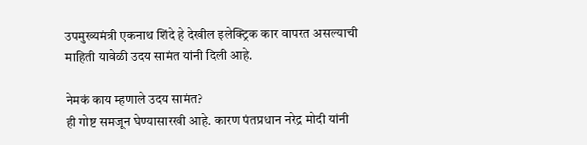उपमुख्यमंत्री एकनाथ शिंदे हे देखील इलेक्ट्रिक कार वापरत असल्याची माहिती यावेळी उदय सामंत यांनी दिली आहे.

नेमकं काय म्हणाले उदय सामंत?
ही गोष्ट समजून घेण्यासारखी आहे. कारण पंतप्रधान नरेद्र मोदी यांनी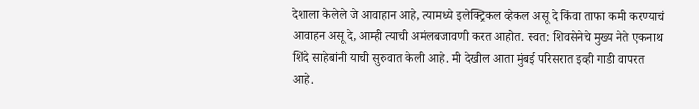देशाला केलेले जे आवाहान आहे, त्यामध्ये इलेक्ट्रिकल व्हेकल असू दे किंवा ताफा कमी करण्याचं आवाहन असू दे, आम्ही त्याची अमंलबजावणी करत आहोत. स्वत: शिवसेनेचे मुख्य नेते एकनाथ शिंदे साहेबांनी याची सुरुवात केली आहे. मी देखील आता मुंबई परिसरात इव्ही गाडी वापरत आहे.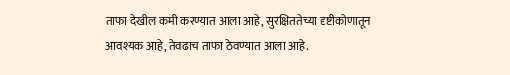ताफा देखील कमी करण्यात आला आहे, सुरक्षिततेच्या दृष्टीकोणातून आवश्यक आहे, तेवढाच ताफा ठेवण्यात आला आहे.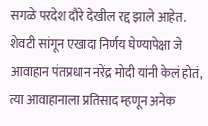सगळे परदेश दौरे देखील रद्द झाले आहेत. शेवटी सांगून एखादा निर्णय घेण्यापेक्षा जे आवाहान पंतप्रधान नरेंद्र मोदी यांनी केलं होतं, त्या आवाहानाला प्रतिसाद म्हणून अनेक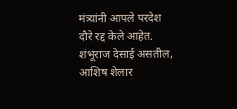मंत्र्यांनी आपले परदेश दौरे रद्द केले आहेत. शंभूराज देसाई असतील, आशिष शेलार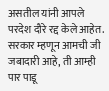असतील यांनी आपले परदेश दौरे रद्द केले आहेत. सरकार म्हणून आमची जी जबादारी आहे, ती आम्ही पार पाडू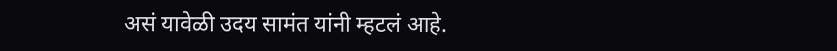असं यावेळी उदय सामंत यांनी म्हटलं आहे.